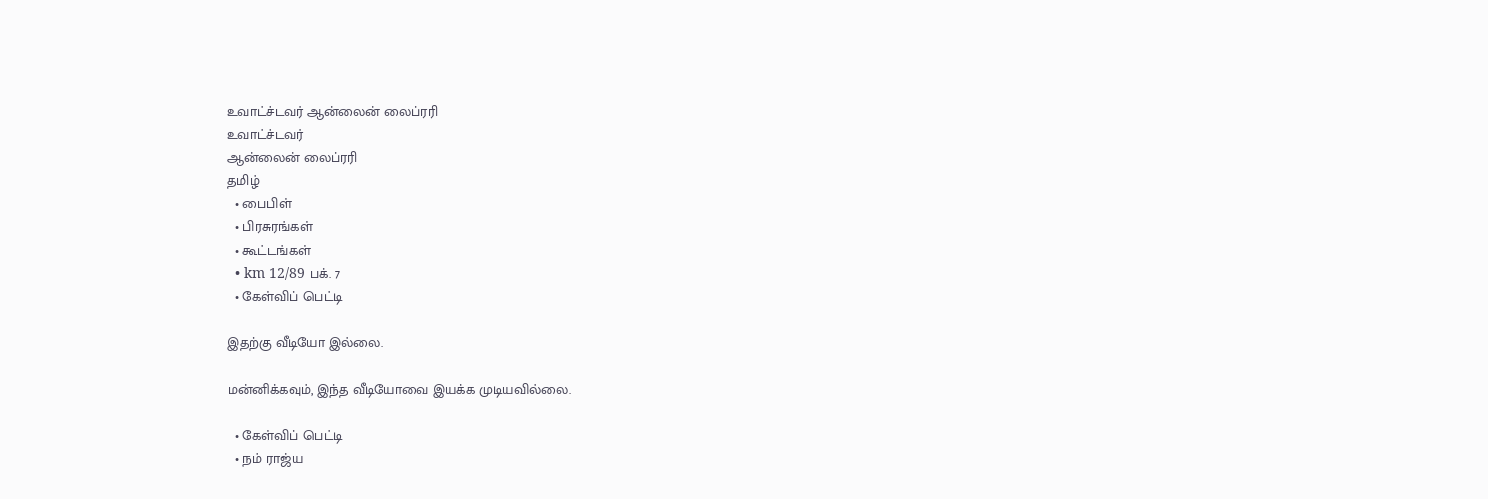உவாட்ச்டவர் ஆன்லைன் லைப்ரரி
உவாட்ச்டவர்
ஆன்லைன் லைப்ரரி
தமிழ்
  • பைபிள்
  • பிரசுரங்கள்
  • கூட்டங்கள்
  • km 12/89 பக். 7
  • கேள்விப் பெட்டி

இதற்கு வீடியோ இல்லை.

மன்னிக்கவும், இந்த வீடியோவை இயக்க முடியவில்லை.

  • கேள்விப் பெட்டி
  • நம் ராஜ்ய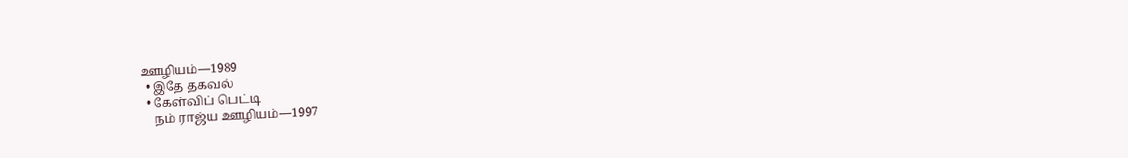ஊழியம்—1989
  • இதே தகவல்
  • கேள்விப் பெட்டி
    நம் ராஜ்ய ஊழியம்—1997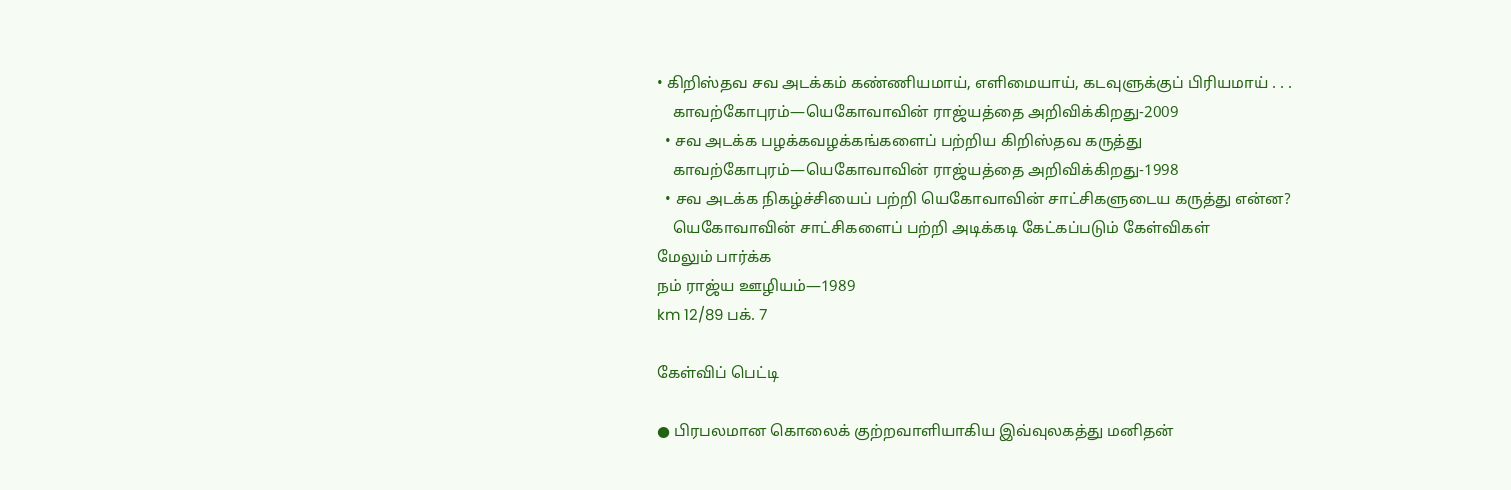• கிறிஸ்தவ சவ அடக்கம் கண்ணியமாய், எளிமையாய், கடவுளுக்குப் பிரியமாய் . . .
    காவற்கோபுரம்—யெகோவாவின் ராஜ்யத்தை அறிவிக்கிறது-2009
  • சவ அடக்க பழக்கவழக்கங்களைப் பற்றிய கிறிஸ்தவ கருத்து
    காவற்கோபுரம்—யெகோவாவின் ராஜ்யத்தை அறிவிக்கிறது-1998
  • சவ அடக்க நிகழ்ச்சியைப் பற்றி யெகோவாவின் சாட்சிகளுடைய கருத்து என்ன?
    யெகோவாவின் சாட்சிகளைப் பற்றி அடிக்கடி கேட்கப்படும் கேள்விகள்
மேலும் பார்க்க
நம் ராஜ்ய ஊழியம்—1989
km 12/89 பக். 7

கேள்விப் பெட்டி

● பிரபலமான கொலைக் குற்றவாளியாகிய இவ்வுலகத்து மனிதன்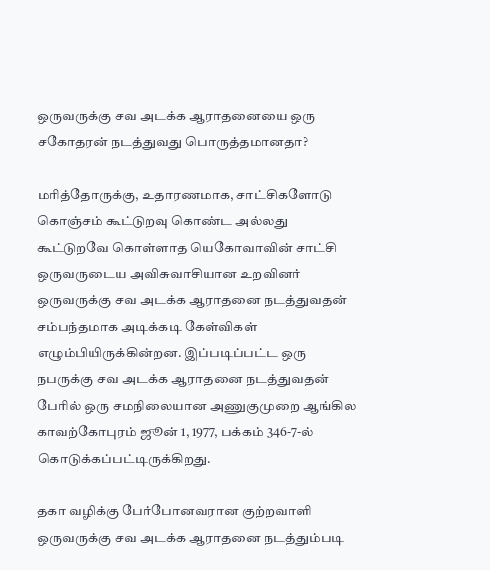ஒருவருக்கு சவ அடக்க ஆராதனையை ஒரு சகோதரன் நடத்துவது பொருத்தமானதா?

மரித்தோருக்கு, உதாரணமாக, சாட்சிகளோடு கொஞ்சம் கூட்டுறவு கொண்ட அல்லது கூட்டுறவே கொள்ளாத யெகோவாவின் சாட்சி ஒருவருடைய அவிசுவாசியான உறவினர் ஒருவருக்கு சவ அடக்க ஆராதனை நடத்துவதன் சம்பந்தமாக அடிக்கடி கேள்விகள் எழும்பியிருக்கின்றன. இப்படிப்பட்ட ஒரு நபருக்கு சவ அடக்க ஆராதனை நடத்துவதன் பேரில் ஒரு சமநிலையான அணுகுமுறை ஆங்கில காவற்கோபுரம் ஜூன் 1, 1977, பக்கம் 346-7-ல் கொடுக்கப்பட்டிருக்கிறது.

தகா வழிக்கு பேர்போனவரான குற்றவாளி ஒருவருக்கு சவ அடக்க ஆராதனை நடத்தும்படி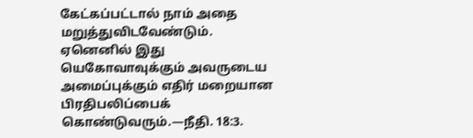கேட்கப்பட்டால் நாம் அதை மறுத்துவிடவேண்டும். ஏனெனில் இது யெகோவாவுக்கும் அவருடைய அமைப்புக்கும் எதிர் மறையான பிரதிபலிப்பைக் கொண்டுவரும்.—நீதி. 18:3.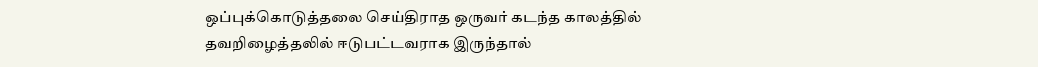ஒப்புக்கொடுத்தலை செய்திராத ஒருவர் கடந்த காலத்தில் தவறிழைத்தலில் ஈடுபட்டவராக இருந்தால்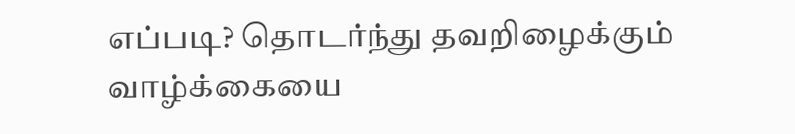எப்படி? தொடர்ந்து தவறிழைக்கும் வாழ்க்கையை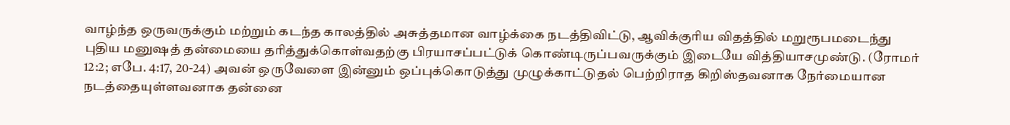வாழ்ந்த ஒருவருக்கும் மற்றும் கடந்த காலத்தில் அசுத்தமான வாழ்க்கை நடத்திவிட்டு, ஆவிக்குரிய விதத்தில் மறுரூபமடைந்து புதிய மனுஷத் தன்மையை தரித்துக்கொள்வதற்கு பிரயாசப்பட்டுக் கொண்டிருப்பவருக்கும் இடையே வித்தியாசமுண்டு. (ரோமர் 12:2; எபே. 4:17, 20-24) அவன் ஒருவேளை இன்னும் ஒப்புக்கொடுத்து முழுக்காட்டுதல் பெற்றிராத கிறிஸ்தவனாக நேர்மையான நடத்தையுள்ளவனாக தன்னை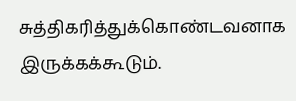சுத்திகரித்துக்கொண்டவனாக இருக்கக்கூடும்.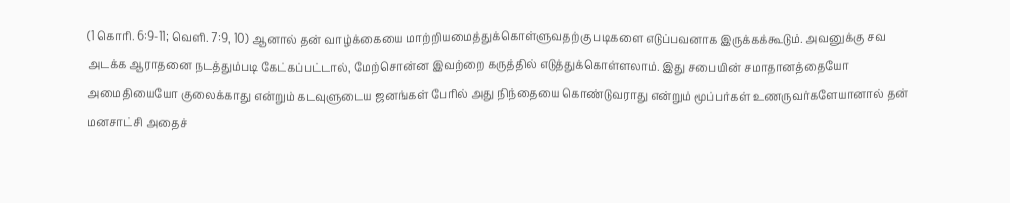(1 கொரி. 6:9-11; வெளி. 7:9, 10) ஆனால் தன் வாழ்க்கையை மாற்றியமைத்துக்கொள்ளுவதற்கு படிகளை எடுப்பவனாக இருக்கக்கூடும். அவனுக்கு சவ அடக்க ஆராதனை நடத்தும்படி கேட்கப்பட்டால், மேற்சொன்ன இவற்றை கருத்தில் எடுத்துக்கொள்ளலாம். இது சபையின் சமாதானத்தையோ அமைதியையோ குலைக்காது என்றும் கடவுளுடைய ஜனங்கள் பேரில் அது நிந்தையை கொண்டுவராது என்றும் மூப்பர்கள் உணருவர்களேயானால் தன் மனசாட்சி அதைச்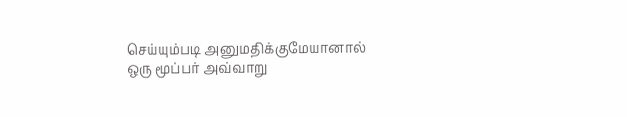செய்யும்படி அனுமதிக்குமேயானால் ஒரு மூப்பர் அவ்வாறு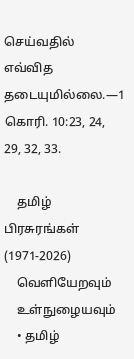செய்வதில் எவ்வித தடையுமில்லை.—1 கொரி. 10:23, 24, 29, 32, 33.

    தமிழ் பிரசுரங்கள் (1971-2026)
    வெளியேறவும்
    உள்நுழையவும்
    • தமிழ்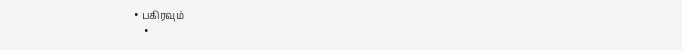• பகிரவும்
    •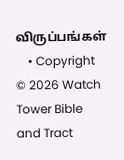விருப்பங்கள்
    • Copyright © 2026 Watch Tower Bible and Tract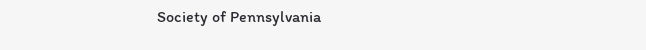Society of Pennsylvania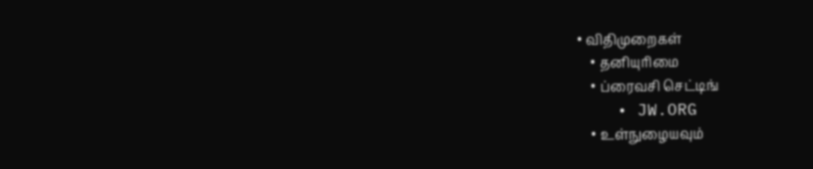• விதிமுறைகள்
    • தனியுரிமை
    • ப்ரைவசி செட்டிங்
    • JW.ORG
    • உள்நுழையவும்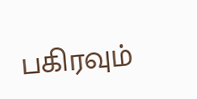பகிரவும்